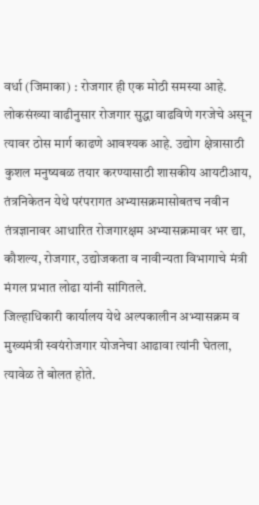वर्धा (जिमाका) : रोजगार ही एक मोठी समस्या आहे. लोकसंख्या वाढीनुसार रोजगार सुद्धा वाढविणे गरजेचे असून त्यावर ठोस मार्ग काढणे आवश्यक आहे. उद्योग क्षेत्रासाठी कुशल मनुष्यबळ तयार करण्यासाठी शासकीय आयटीआय, तंत्रनिकेतन येथे परंपरागत अभ्यासक्रमासोबतच नवीन तंत्रज्ञानावर आधारित रोजगारक्षम अभ्यासक्रमावर भर द्या, कौशल्य, रोजगार, उद्योजकता व नावीन्यता विभागाचे मंत्री मंगल प्रभात लोढा यांनी सांगितले.
जिल्हाधिकारी कार्यालय येथे अल्पकालीन अभ्यासक्रम व मुख्यमंत्री स्वयंरोजगार योजनेचा आढावा त्यांनी घेतला, त्यावेळ ते बोलत होते.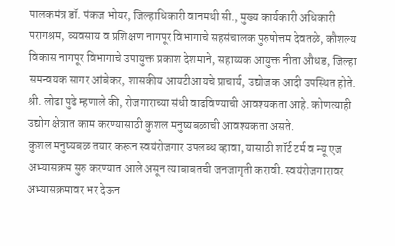पालकमंत्र डॉ. पंकज भोयर, जिल्हाधिकारी वानमथी सी., मुख्य कार्यकारी अधिकारी परागश्रम, व्यवसाय व प्रशिक्षण नागपूर विभागाचे सहसंचालक पुरुषोत्तम देवतळे, कौशल्य विकास नागपूर विभागाचे उपायुक्त प्रकाश देशमाने, सहाय्यक आयुक्त नीता औधड, जिल्हा समन्वयक सागर आंबेकर, शासकीय आयटीआयचे प्राचार्य, उद्योजक आदी उपस्थित होते.
श्री. लोढा पुढे म्हणाले की, रोजगाराच्या संधी वाढविण्याची आवश्यकता आहे. कोणत्याही उद्योग क्षेत्रात काम करण्यासाठी कुशल मनुष्यबळाची आवश्यकता असते.
कुशल मनुष्यबळ तयार करून स्वयंरोजगार उपलब्ध व्हावा, यासाठी शॉर्ट टर्म व न्यू एज अभ्यासक्रम सुरु करण्यात आले असून त्याबाबतची जनजागृती करावी. स्वयंरोजगारावर अभ्यासक्रमावर भर देऊन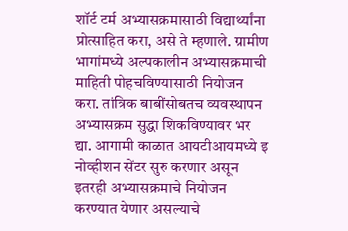शॉर्ट टर्म अभ्यासक्रमासाठी विद्यार्थ्यांना प्रोत्साहित करा, असे ते म्हणाले. ग्रामीण भागांमध्ये अल्पकालीन अभ्यासक्रमाची माहिती पोहचविण्यासाठी नियोजन करा. तांत्रिक बाबींसोबतच व्यवस्थापन अभ्यासक्रम सुद्धा शिकविण्यावर भर द्या. आगामी काळात आयटीआयमध्ये इ नोव्हीशन सेंटर सुरु करणार असून इतरही अभ्यासक्रमाचे नियोजन करण्यात येणार असल्याचे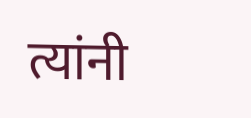त्यांनी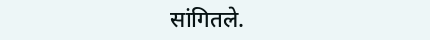सांगितले.